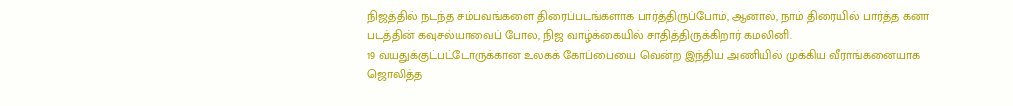நிஜத்தில் நடந்த சம்பவங்களை திரைப்படங்களாக பார்த்திருப்போம், ஆனால், நாம் திரையில் பார்த்த கனா படத்தின் கவுசல்யாவைப் போல, நிஜ வாழ்க்கையில் சாதித்திருக்கிறார் கமலினி.
19 வயதுக்குட்பட்டோருக்கான உலகக் கோப்பையை வென்ற இந்திய அணியில் முக்கிய வீராங்கனையாக ஜொலித்த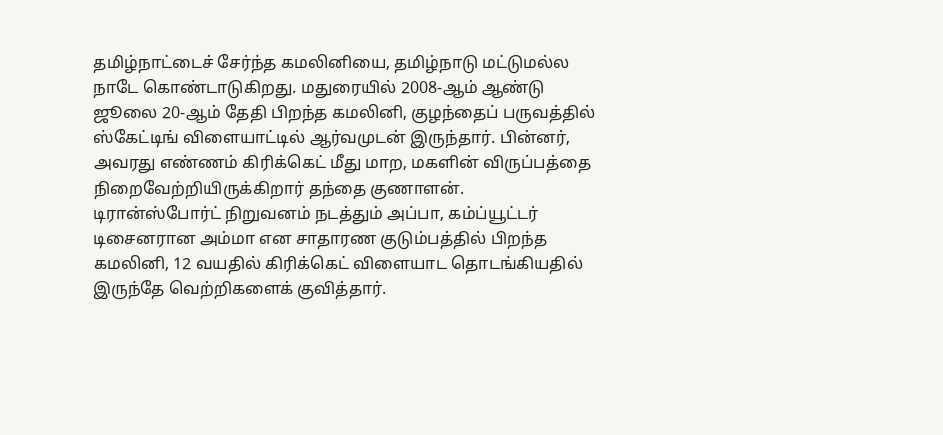தமிழ்நாட்டைச் சேர்ந்த கமலினியை, தமிழ்நாடு மட்டுமல்ல நாடே கொண்டாடுகிறது. மதுரையில் 2008-ஆம் ஆண்டு ஜூலை 20-ஆம் தேதி பிறந்த கமலினி, குழந்தைப் பருவத்தில் ஸ்கேட்டிங் விளையாட்டில் ஆர்வமுடன் இருந்தார். பின்னர், அவரது எண்ணம் கிரிக்கெட் மீது மாற, மகளின் விருப்பத்தை நிறைவேற்றியிருக்கிறார் தந்தை குணாளன்.
டிரான்ஸ்போர்ட் நிறுவனம் நடத்தும் அப்பா, கம்ப்யூட்டர் டிசைனரான அம்மா என சாதாரண குடும்பத்தில் பிறந்த கமலினி, 12 வயதில் கிரிக்கெட் விளையாட தொடங்கியதில் இருந்தே வெற்றிகளைக் குவித்தார்.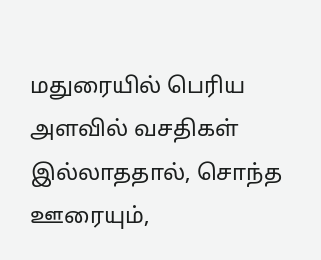மதுரையில் பெரிய அளவில் வசதிகள் இல்லாததால், சொந்த ஊரையும்,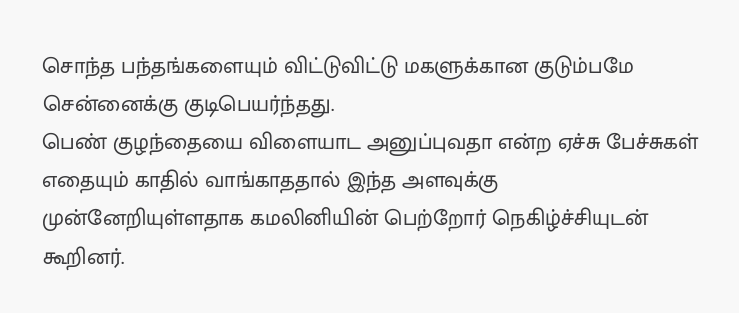சொந்த பந்தங்களையும் விட்டுவிட்டு மகளுக்கான குடும்பமே சென்னைக்கு குடிபெயர்ந்தது.
பெண் குழந்தையை விளையாட அனுப்புவதா என்ற ஏச்சு பேச்சுகள் எதையும் காதில் வாங்காததால் இந்த அளவுக்கு முன்னேறியுள்ளதாக கமலினியின் பெற்றோர் நெகிழ்ச்சியுடன் கூறினர்.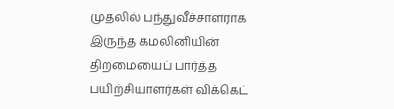முதலில் பந்துவீச்சாளராக இருந்த கமலினியின் திறமையைப் பார்த்த பயிற்சியாளர்கள் விக்கெட்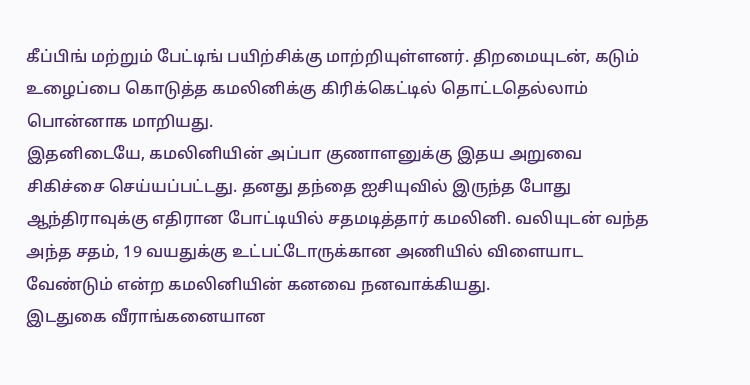கீப்பிங் மற்றும் பேட்டிங் பயிற்சிக்கு மாற்றியுள்ளனர். திறமையுடன், கடும் உழைப்பை கொடுத்த கமலினிக்கு கிரிக்கெட்டில் தொட்டதெல்லாம் பொன்னாக மாறியது.
இதனிடையே, கமலினியின் அப்பா குணாளனுக்கு இதய அறுவை சிகிச்சை செய்யப்பட்டது. தனது தந்தை ஐசியுவில் இருந்த போது ஆந்திராவுக்கு எதிரான போட்டியில் சதமடித்தார் கமலினி. வலியுடன் வந்த அந்த சதம், 19 வயதுக்கு உட்பட்டோருக்கான அணியில் விளையாட வேண்டும் என்ற கமலினியின் கனவை நனவாக்கியது.
இடதுகை வீராங்கனையான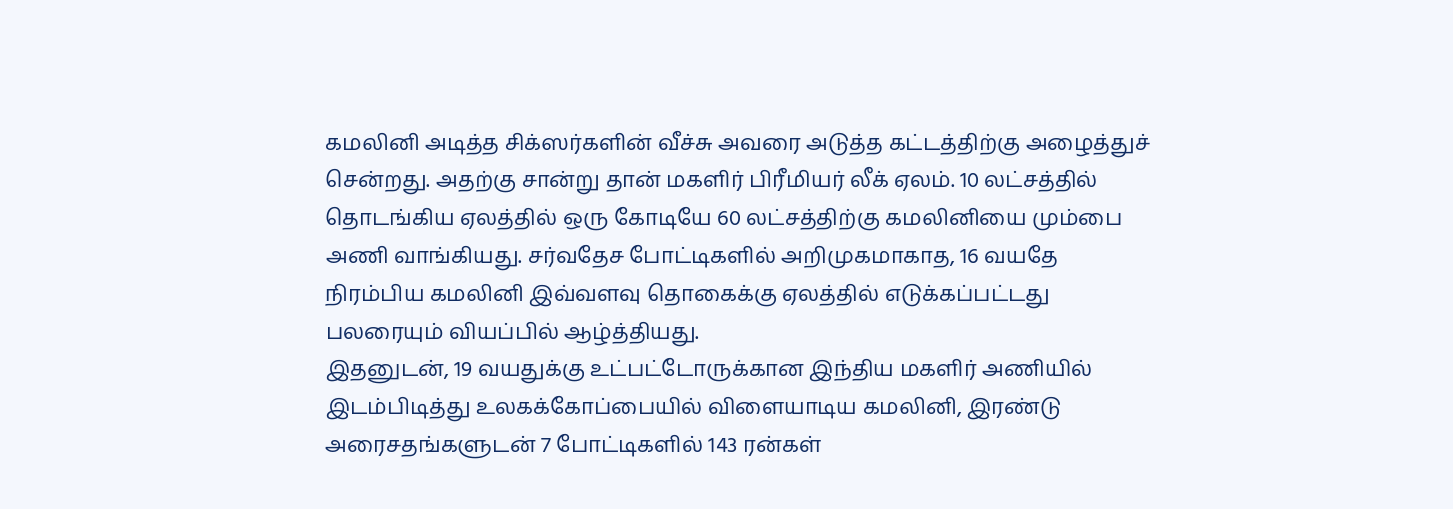கமலினி அடித்த சிக்ஸர்களின் வீச்சு அவரை அடுத்த கட்டத்திற்கு அழைத்துச் சென்றது. அதற்கு சான்று தான் மகளிர் பிரீமியர் லீக் ஏலம். 10 லட்சத்தில் தொடங்கிய ஏலத்தில் ஒரு கோடியே 60 லட்சத்திற்கு கமலினியை மும்பை அணி வாங்கியது. சர்வதேச போட்டிகளில் அறிமுகமாகாத, 16 வயதே நிரம்பிய கமலினி இவ்வளவு தொகைக்கு ஏலத்தில் எடுக்கப்பட்டது பலரையும் வியப்பில் ஆழ்த்தியது.
இதனுடன், 19 வயதுக்கு உட்பட்டோருக்கான இந்திய மகளிர் அணியில் இடம்பிடித்து உலகக்கோப்பையில் விளையாடிய கமலினி, இரண்டு அரைசதங்களுடன் 7 போட்டிகளில் 143 ரன்கள்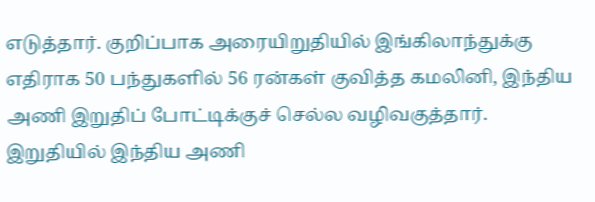எடுத்தார். குறிப்பாக அரையிறுதியில் இங்கிலாந்துக்கு எதிராக 50 பந்துகளில் 56 ரன்கள் குவித்த கமலினி, இந்திய அணி இறுதிப் போட்டிக்குச் செல்ல வழிவகுத்தார்.
இறுதியில் இந்திய அணி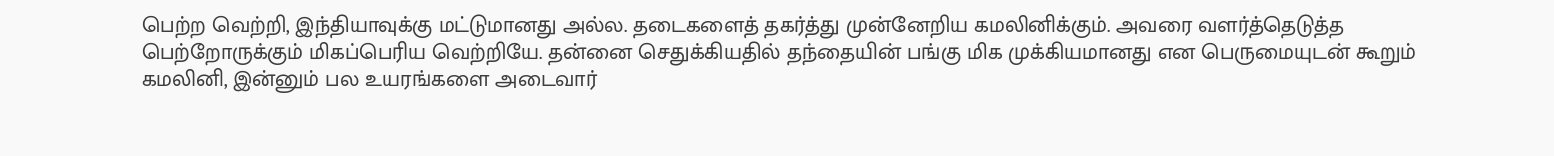பெற்ற வெற்றி, இந்தியாவுக்கு மட்டுமானது அல்ல. தடைகளைத் தகர்த்து முன்னேறிய கமலினிக்கும். அவரை வளர்த்தெடுத்த பெற்றோருக்கும் மிகப்பெரிய வெற்றியே. தன்னை செதுக்கியதில் தந்தையின் பங்கு மிக முக்கியமானது என பெருமையுடன் கூறும் கமலினி, இன்னும் பல உயரங்களை அடைவார்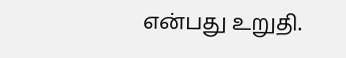என்பது உறுதி.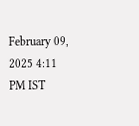February 09, 2025 4:11 PM IST